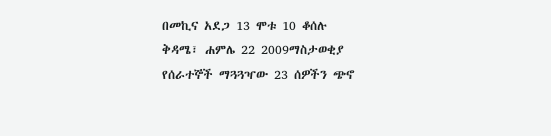በመኪና አደጋ 13 ሞቱ 10 ቆሰሉ
ቅዳሜ፣ ሐምሌ 22 2009ማስታወቂያ
የሰራተኞች ማጓጓዣው 23 ሰዎችን ጭኖ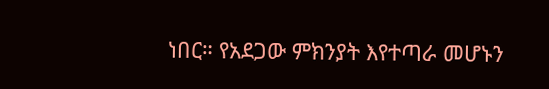ነበር። የአደጋው ምክንያት እየተጣራ መሆኑን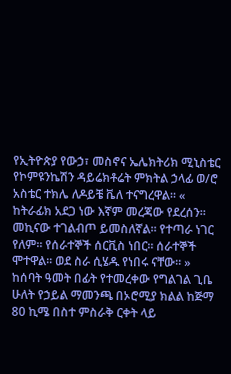የኢትዮጵያ የውኃ፣ መስኖና ኤሌክትሪክ ሚኒስቴር የኮምዩንኬሽን ዳይሬክቶሬት ምክትል ኃላፊ ወ/ሮ አስቴር ተክሌ ለዶይቼ ቬለ ተናግረዋል። « ከትራፊክ አደጋ ነው እኛም መረጃው የደረሰን። መኪናው ተገልብጦ ይመስለኛል። የተጣራ ነገር የለም። የሰራተኞች ሰርቪስ ነበር። ሰራተኞች ሞተዋል። ወደ ስራ ሲሄዱ የነበሩ ናቸው። »
ከሰባት ዓመት በፊት የተመረቀው የግልገል ጊቤ ሁለት የኃይል ማመንጫ በኦሮሚያ ክልል ከጅማ 80 ኪሜ በስተ ምስራቅ ርቀት ላይ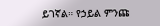ይገኛል። የኃይል ምንጩ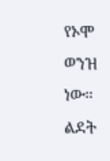የኦሞ ወንዝ ነው።
ልደት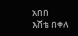አበበ
እሸቴ በቀለ